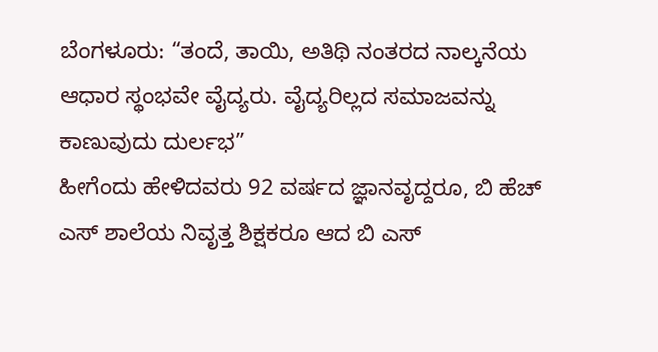ಬೆಂಗಳೂರು: “ತಂದೆ, ತಾಯಿ, ಅತಿಥಿ ನಂತರದ ನಾಲ್ಕನೆಯ ಆಧಾರ ಸ್ಥಂಭವೇ ವೈದ್ಯರು. ವೈದ್ಯರಿಲ್ಲದ ಸಮಾಜವನ್ನು ಕಾಣುವುದು ದುರ್ಲಭ”
ಹೀಗೆಂದು ಹೇಳಿದವರು 92 ವರ್ಷದ ಜ್ಞಾನವೃದ್ದರೂ, ಬಿ ಹೆಚ್ ಎಸ್ ಶಾಲೆಯ ನಿವೃತ್ತ ಶಿಕ್ಷಕರೂ ಆದ ಬಿ ಎಸ್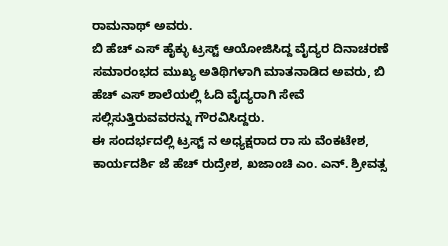ರಾಮನಾಥ್ ಅವರು.
ಬಿ ಹೆಚ್ ಎಸ್ ಹೈಕ್ಳು ಟ್ರಸ್ಟ್ ಆಯೋಜಿಸಿದ್ದ ವೈದ್ಯರ ದಿನಾಚರಣೆ ಸಮಾರಂಭದ ಮುಖ್ಯ ಅತಿಥಿಗಳಾಗಿ ಮಾತನಾಡಿದ ಅವರು, ಬಿ ಹೆಚ್ ಎಸ್ ಶಾಲೆಯಲ್ಲಿ ಓದಿ ವೈದ್ಯರಾಗಿ ಸೇವೆ ಸಲ್ಲಿಸುತ್ತಿರುವವರನ್ನು ಗೌರವಿಸಿದ್ದರು.
ಈ ಸಂದರ್ಭದಲ್ಲಿ ಟ್ರಸ್ಟ್ ನ ಅಧ್ಯಕ್ಷರಾದ ರಾ ಸು ವೆಂಕಟೇಶ, ಕಾರ್ಯದರ್ಶಿ ಜೆ ಹೆಚ್ ರುದ್ರೇಶ, ಖಜಾಂಚಿ ಎಂ. ಎನ್. ಶ್ರೀವತ್ಸ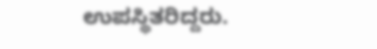ಉಪಸ್ಥಿತರಿದ್ದರು.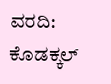ವರದಿ: ಕೊಡಕ್ಕಲ್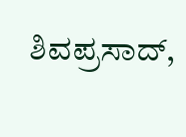ಶಿವಪ್ರಸಾದ್,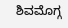ಶಿವಮೊಗ್ಗ